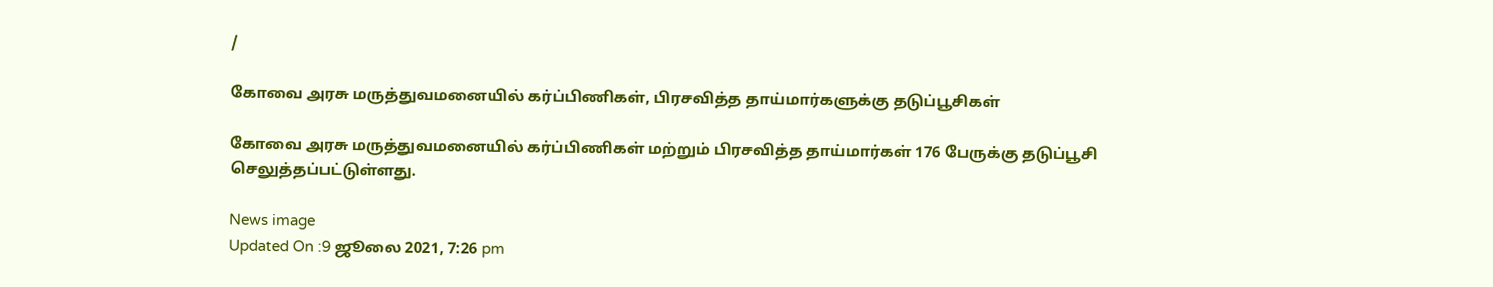/

கோவை அரசு மருத்துவமனையில் கர்ப்பிணிகள், பிரசவித்த தாய்மார்களுக்கு தடுப்பூசிகள்

கோவை அரசு மருத்துவமனையில் கர்ப்பிணிகள் மற்றும் பிரசவித்த தாய்மார்கள் 176 பேருக்கு தடுப்பூசி செலுத்தப்பட்டுள்ளது.

News image
Updated On :9 ஜூலை 2021, 7:26 pm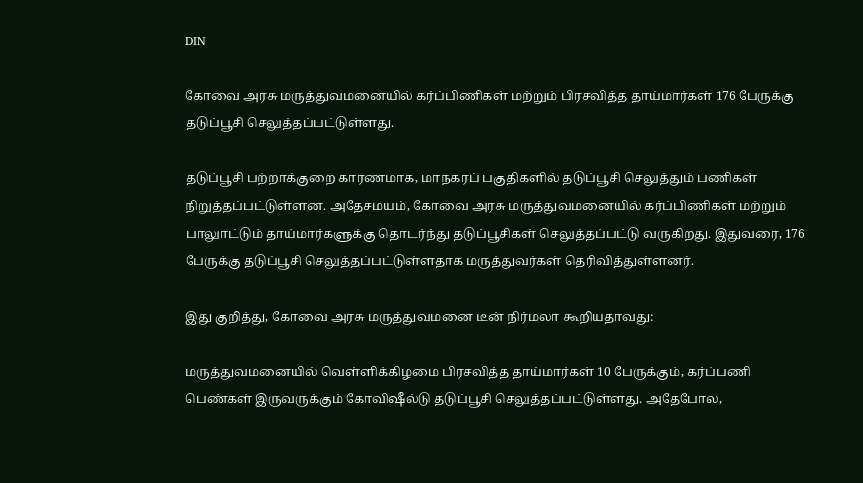DIN

கோவை அரசு மருத்துவமனையில் கர்ப்பிணிகள் மற்றும் பிரசவித்த தாய்மார்கள் 176 பேருக்கு தடுப்பூசி செலுத்தப்பட்டுள்ளது.

தடுப்பூசி பற்றாக்குறை காரணமாக, மாநகரப் பகுதிகளில் தடுப்பூசி செலுத்தும் பணிகள் நிறுத்தப்பட்டுள்ளன. அதேசமயம், கோவை அரசு மருத்துவமனையில் கர்ப்பிணிகள் மற்றும் பாலுாட்டும் தாய்மார்களுக்கு தொடர்ந்து தடுப்பூசிகள் செலுத்தப்பட்டு வருகிறது. இதுவரை, 176 பேருக்கு தடுப்பூசி செலுத்தப்பட்டுள்ளதாக மருத்துவர்கள் தெரிவித்துள்ளனர்.

இது குறித்து, கோவை அரசு மருத்துவமனை டீன் நிர்மலா கூறியதாவது:

மருத்துவமனையில் வெள்ளிக்கிழமை பிரசவித்த தாய்மார்கள் 10 பேருக்கும், கர்ப்பணி பெண்கள் இருவருக்கும் கோவிஷீல்டு தடுப்பூசி செலுத்தப்பட்டுள்ளது. அதேபோல,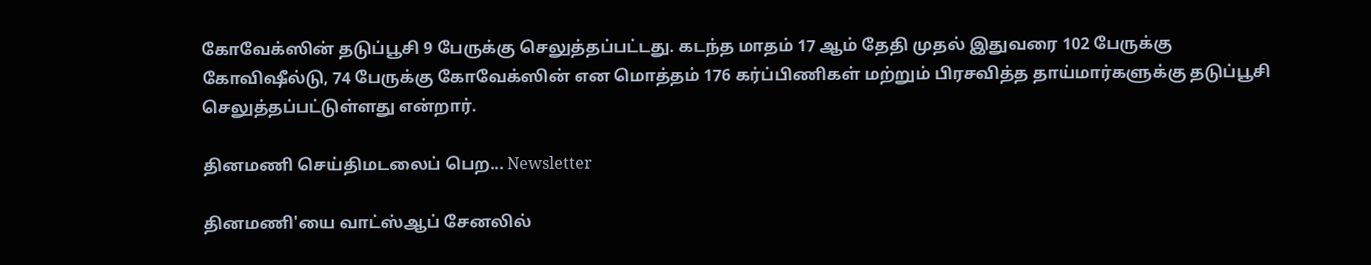கோவேக்ஸின் தடுப்பூசி 9 பேருக்கு செலுத்தப்பட்டது. கடந்த மாதம் 17 ஆம் தேதி முதல் இதுவரை 102 பேருக்கு கோவிஷீல்டு, 74 பேருக்கு கோவேக்ஸின் என மொத்தம் 176 கர்ப்பிணிகள் மற்றும் பிரசவித்த தாய்மார்களுக்கு தடுப்பூசி செலுத்தப்பட்டுள்ளது என்றார்.

தினமணி செய்திமடலைப் பெற... Newsletter

தினமணி'யை வாட்ஸ்ஆப் சேனலில்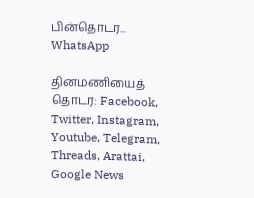பின்தொடர... WhatsApp

தினமணியைத் தொடர: Facebook, Twitter, Instagram, Youtube, Telegram, Threads, Arattai, Google News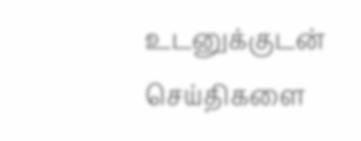உடனுக்குடன் செய்திகளை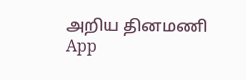அறிய தினமணி App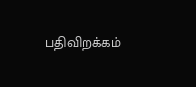பதிவிறக்கம்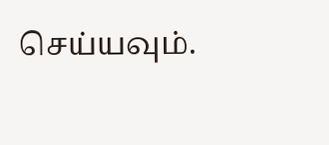செய்யவும்.